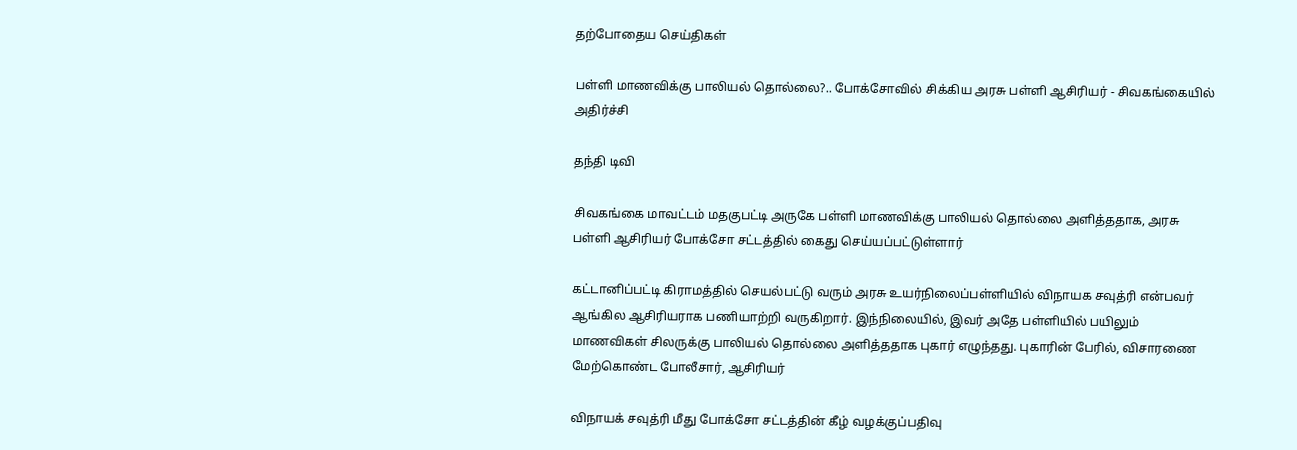தற்போதைய செய்திகள்

பள்ளி மாணவிக்கு பாலியல் தொல்லை?.. போக்சோவில் சிக்கிய அரசு பள்ளி ஆசிரியர் - சிவகங்கையில் அதிர்ச்சி

தந்தி டிவி

சிவகங்கை மாவட்டம் மதகுபட்டி அருகே பள்ளி மாணவிக்கு பாலியல் தொல்லை அளித்ததாக, அரசு பள்ளி ஆசிரியர் போக்சோ சட்டத்தில் கைது செய்யப்பட்டுள்ளார்

கட்டானிப்பட்டி கிராமத்தில் செயல்பட்டு வரும் அரசு உயர்நிலைப்பள்ளியில் விநாயக சவுத்ரி என்பவர் ஆங்கில ஆசிரியராக பணியாற்றி வருகிறார். இந்நிலையில், இவர் அதே பள்ளியில் பயிலும் மாணவிகள் சிலருக்கு பாலியல் தொல்லை அளித்ததாக புகார் எழுந்தது. புகாரின் பேரில், விசாரணை மேற்கொண்ட போலீசார், ஆசிரியர்

விநாயக் சவுத்ரி மீது போக்சோ சட்டத்தின் கீழ் வழக்குப்பதிவு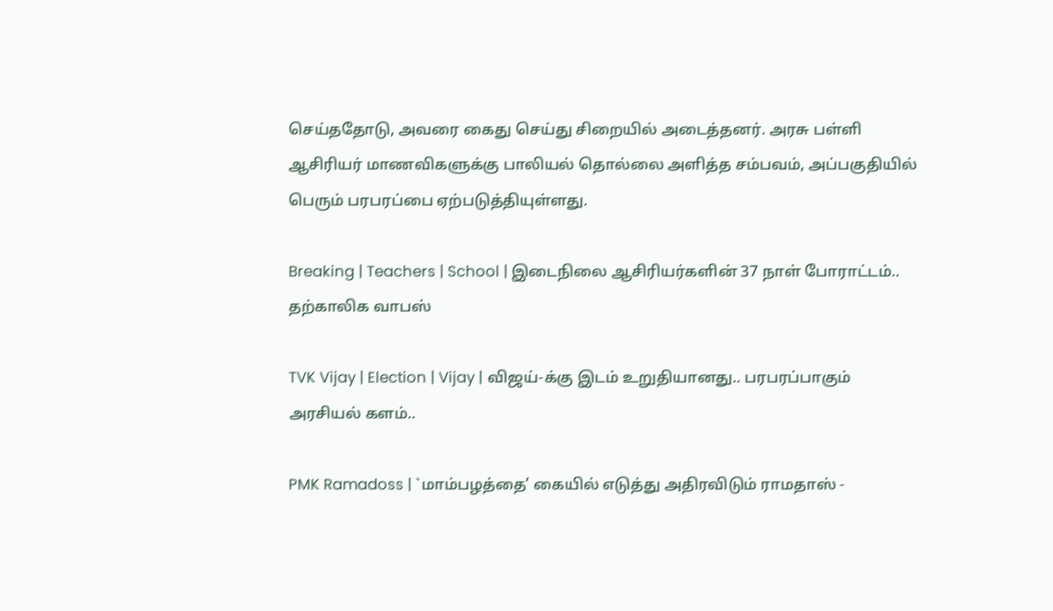செய்ததோடு, அவரை கைது செய்து சிறையில் அடைத்தனர். அரசு பள்ளி ஆசிரியர் மாணவிகளுக்கு பாலியல் தொல்லை அளித்த சம்பவம், அப்பகுதியில் பெரும் பரபரப்பை ஏற்படுத்தியுள்ளது.

Breaking | Teachers | School | இடைநிலை ஆசிரியர்களின் 37 நாள் போராட்டம்.. தற்காலிக வாபஸ்

TVK Vijay | Election | Vijay | விஜய்-க்கு இடம் உறுதியானது.. பரபரப்பாகும் அரசியல் களம்..

PMK Ramadoss | `மாம்பழத்தை’ கையில் எடுத்து அதிரவிடும் ராமதாஸ் -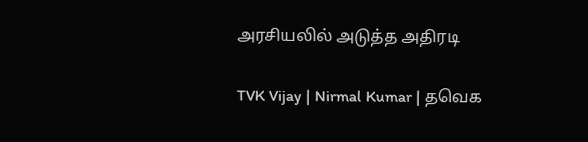அரசியலில் அடுத்த அதிரடி

TVK Vijay | Nirmal Kumar | தவெக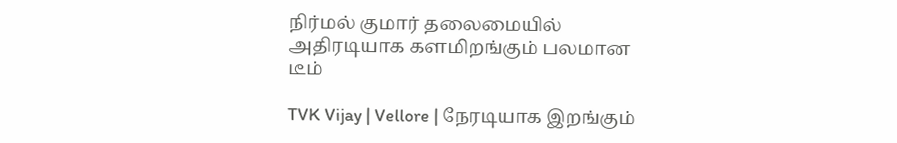நிர்மல் குமார் தலைமையில் அதிரடியாக களமிறங்கும் பலமான டீம்

TVK Vijay | Vellore | நேரடியாக இறங்கும்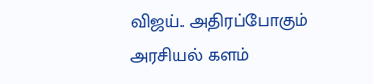விஜய்.. அதிரப்போகும் அரசியல் களம்